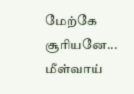மேற்கே சூரியனே...
மீள்வாய்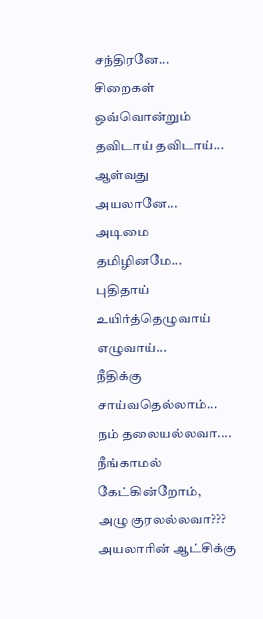சந்திரனே...
சிறைகள் ஒவ்வொன்றும்
தவிடாய் தவிடாய்...
ஆள்வது அயலானே...
அடிமை தமிழினமே...
புதிதாய் உயிர்த்தெழுவாய்
எழுவாய்...
நீதிக்கு சாய்வதெல்லாம்...
நம் தலையல்லவா....
நீங்காமல் கேட்கின்றோம்,
அழு குரலல்லவா???
அயலாரின் ஆட்சிக்கு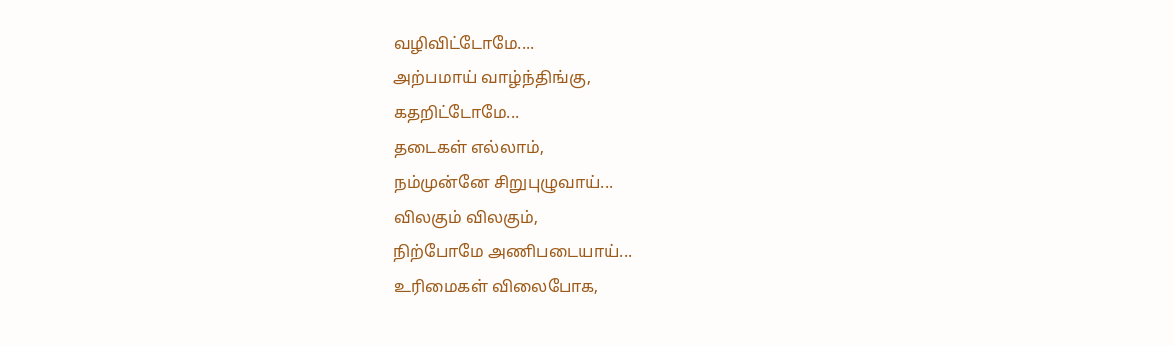வழிவிட்டோமே....
அற்பமாய் வாழ்ந்திங்கு,
கதறிட்டோமே...
தடைகள் எல்லாம்,
நம்முன்னே சிறுபுழுவாய்...
விலகும் விலகும்,
நிற்போமே அணிபடையாய்...
உரிமைகள் விலைபோக,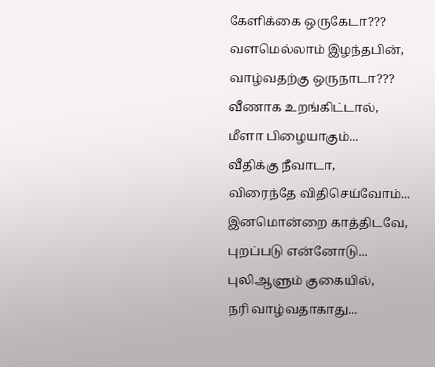கேளிக்கை ஒருகேடா???
வளமெல்லாம் இழந்தபின்,
வாழ்வதற்கு ஒருநாடா???
வீணாக உறங்கிட்டால்,
மீளா பிழையாகும்...
வீதிக்கு நீவாடா,
விரைந்தே விதிசெய்வோம்...
இனமொன்றை காத்திடவே,
புறப்படு என்னோடு...
புலிஆளும் குகையில்,
நரி வாழ்வதாகாது...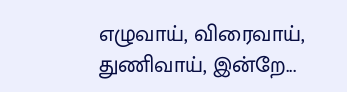எழுவாய், விரைவாய்,
துணிவாய், இன்றே...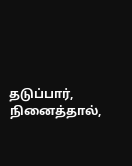தடுப்பார், நினைத்தால்,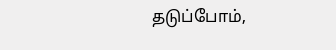தடுப்போம்,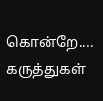கொன்றே....
கருத்துகள்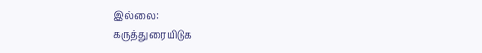இல்லை:
கருத்துரையிடுக